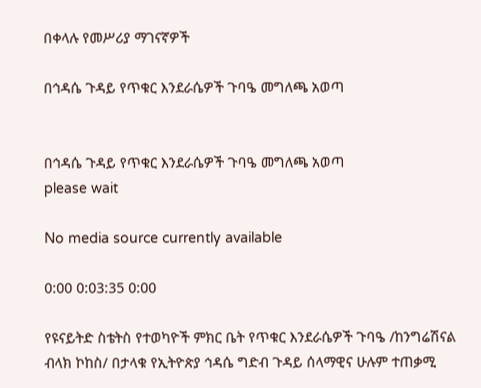በቀላሉ የመሥሪያ ማገናኛዎች

በኅዳሴ ጉዳይ የጥቁር እንደራሴዎች ጉባዔ መግለጫ አወጣ


በኅዳሴ ጉዳይ የጥቁር እንደራሴዎች ጉባዔ መግለጫ አወጣ
please wait

No media source currently available

0:00 0:03:35 0:00

የዩናይትድ ስቴትስ የተወካዮች ምክር ቤት የጥቁር እንደራሴዎች ጉባዔ /ከንግሬሽናል ብላክ ኮከስ/ በታላቁ የኢትዮጵያ ኅዳሴ ግድብ ጉዳይ ሰላማዊና ሁሉም ተጠቃሚ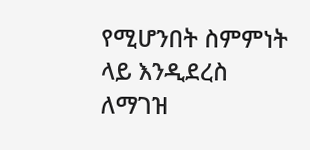የሚሆንበት ስምምነት ላይ እንዲደረስ ለማገዝ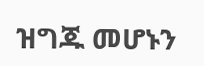ዝግጁ መሆኑን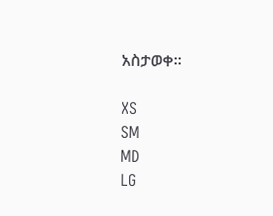አስታወቀ።

XS
SM
MD
LG